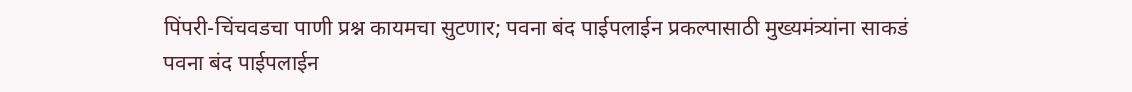पिंपरी-चिंचवडचा पाणी प्रश्न कायमचा सुटणार; पवना बंद पाईपलाईन प्रकल्पासाठी मुख्यमंत्र्यांना साकडं
पवना बंद पाईपलाईन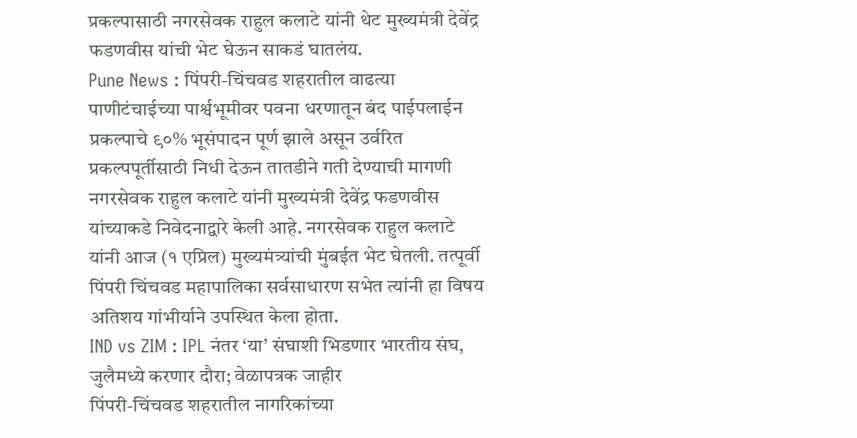प्रकल्पासाठी नगरसेवक राहुल कलाटे यांनी थेट मुख्यमंत्री देवेंद्र फडणवीस यांची भेट घेऊन साकडं घातलंय.
Pune News : पिंपरी-चिंचवड शहरातील वाढत्या पाणीटंचाईच्या पार्श्वभूमीवर पवना धरणातून बंद पाईपलाईन प्रकल्पाचे ९०% भूसंपादन पूर्ण झाले असून उर्वरित प्रकल्पपूर्तीसाठी निधी देऊन तातडीने गती देण्याची मागणी नगरसेवक राहुल कलाटे यांनी मुख्यमंत्री देवेंद्र फडणवीस यांच्याकडे निवेदनाद्वारे केली आहे. नगरसेवक राहुल कलाटे यांनी आज (१ एप्रिल) मुख्यमंत्र्यांची मुंबईत भेट घेतली. तत्पूर्वी पिंपरी चिंचवड महापालिका सर्वसाधारण सभेत त्यांनी हा विषय अतिशय गांभीर्याने उपस्थित केला होता.
IND vs ZIM : IPL नंतर ‘या’ संघाशी भिडणार भारतीय संघ, जुलैमध्ये करणार दौरा; वेळापत्रक जाहीर
पिंपरी-चिंचवड शहरातील नागरिकांच्या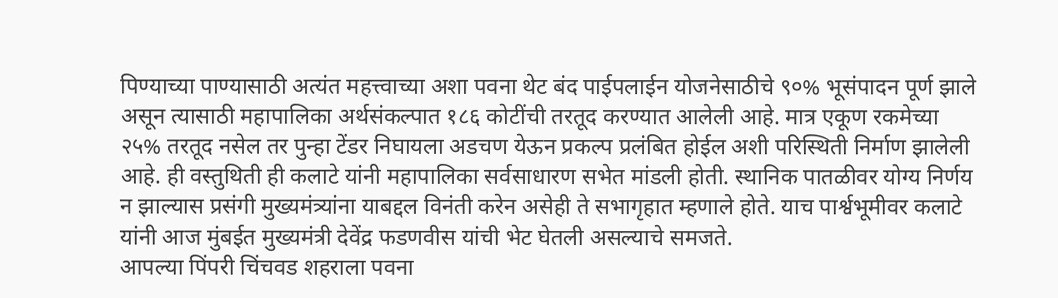पिण्याच्या पाण्यासाठी अत्यंत महत्त्वाच्या अशा पवना थेट बंद पाईपलाईन योजनेसाठीचे ९०% भूसंपादन पूर्ण झाले असून त्यासाठी महापालिका अर्थसंकल्पात १८६ कोटींची तरतूद करण्यात आलेली आहे. मात्र एकूण रकमेच्या २५% तरतूद नसेल तर पुन्हा टेंडर निघायला अडचण येऊन प्रकल्प प्रलंबित होईल अशी परिस्थिती निर्माण झालेली आहे. ही वस्तुथिती ही कलाटे यांनी महापालिका सर्वसाधारण सभेत मांडली होती. स्थानिक पातळीवर योग्य निर्णय न झाल्यास प्रसंगी मुख्यमंत्र्यांना याबद्दल विनंती करेन असेही ते सभागृहात म्हणाले होते. याच पार्श्वभूमीवर कलाटे यांनी आज मुंबईत मुख्यमंत्री देवेंद्र फडणवीस यांची भेट घेतली असल्याचे समजते.
आपल्या पिंपरी चिंचवड शहराला पवना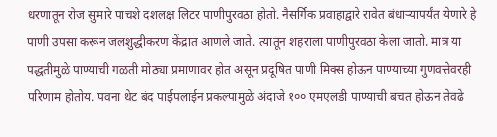धरणातून रोज सुमारे पाचशे दशलक्ष लिटर पाणीपुरवठा होतो. नैसर्गिक प्रवाहाद्वारे रावेत बंधाऱ्यापर्यंत येणारे हे पाणी उपसा करून जलशुद्धीकरण केंद्रात आणले जाते. त्यातून शहराला पाणीपुरवठा केला जातो. मात्र या पद्धतीमुळे पाण्याची गळती मोठ्या प्रमाणावर होत असून प्रदूषित पाणी मिक्स होऊन पाण्याच्या गुणवत्तेवरही परिणाम होतोय. पवना थेट बंद पाईपलाईन प्रकल्पामुळे अंदाजे १०० एमएलडी पाण्याची बचत होऊन तेवढे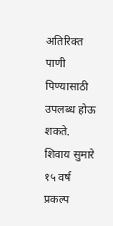अतिरिक्त पाणी पिण्यासाठी उपलब्ध होऊ शकते. शिवाय सुमारे १५ वर्ष प्रकल्प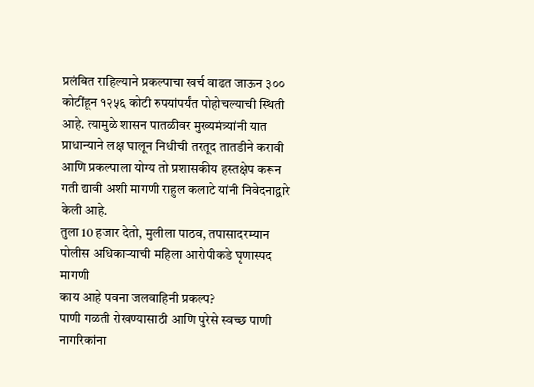प्रलंबित राहिल्याने प्रकल्पाचा खर्च वाढत जाऊन ३०० कोटींहून १२५६ कोटी रुपयांपर्यंत पोहोचल्याची स्थिती आहे. त्यामुळे शासन पातळीवर मुख्यमंत्र्यांनी यात प्राधान्याने लक्ष घालून निधीची तरतूद तातडीने करावी आणि प्रकल्पाला योग्य तो प्रशासकीय हस्तक्षेप करून गती द्यावी अशी मागणी राहुल कलाटे यांनी निवेदनाद्वारे केली आहे.
तुला 10 हजार देतो, मुलीला पाठव, तपासादरम्यान पोलीस अधिकाऱ्याची महिला आरोपीकडे घृणास्पद मागणी
काय आहे पवना जलवाहिनी प्रकल्प?
पाणी गळती रोखण्यासाठी आणि पुरेसे स्वच्छ पाणी नागरिकांना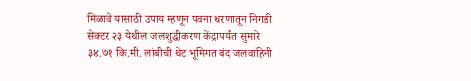मिळावे यासाठी उपाय म्हणून पवना धरणातून निगडी सेक्टर २३ येथील जलशुद्धीकरण केंद्रापर्यंत सुमारे ३४.७१ कि.मी. लांबीची थेट भूमिगत बंद जलवाहिनी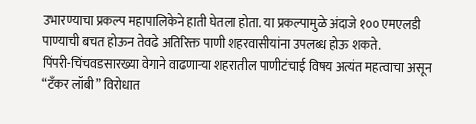उभारण्याचा प्रकल्प महापालिकेने हाती घेतला होता. या प्रकल्पामुळे अंदाजे १०० एमएलडी पाण्याची बचत होऊन तेवढे अतिरिक्त पाणी शहरवासीयांना उपलब्ध होऊ शकते.
पिंपरी-चिंचवडसारख्या वेगाने वाढणाऱ्या शहरातील पाणीटंचाई विषय अत्यंत महत्वाचा असून “टँकर लॉबी” विरोधात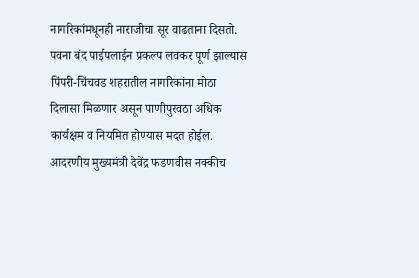नागरिकांमधूनही नाराजीचा सूर वाढताना दिसतो. पवना बंद पाईपलाईन प्रकल्प लवकर पूर्ण झाल्यास पिंपरी-चिंचवड शहरातील नागरिकांना मोठा दिलासा मिळणार असून पाणीपुरवठा अधिक कार्यक्षम व नियमित होण्यास मदत होईल. आदरणीय मुख्यमंत्री देवेंद्र फडणवीस नक्कीच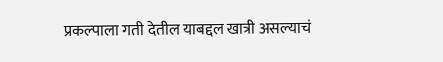प्रकल्पाला गती देतील याबद्दल खात्री असल्याचं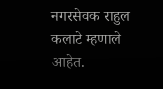नगरसेवक राहुल कलाटे म्हणाले आहेत.